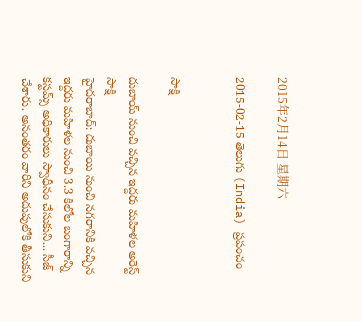2015年2月14日 星期六

2015-02-15 తెలుగు (India) ప్రపంచం


సాక్షి

దుబాయ్ నుంచి వచ్చిన ఇద్దరు మహిళల అరెస్ట్
సాక్షి
హైదరాబాద్: దుబాయి నుంచి నగరానికి వచ్చిన ఇద్దరు మహిళల నుంచి 3.3 కిలోల బంగారాన్ని కస్టమ్స్ అధికారులు స్వాధీనం చేసుకుని... సీజ్ చేశారు. అనంతరం వారిని అదుపులోకి తీసుకుని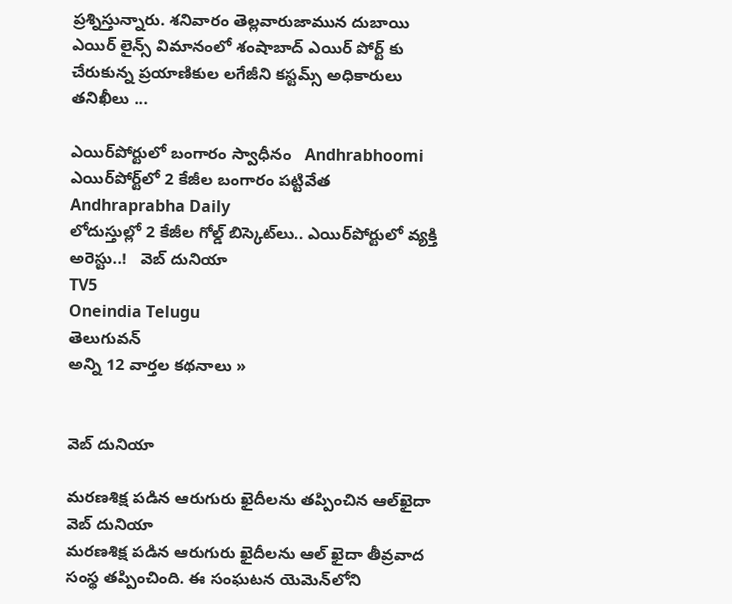ప్రశ్నిస్తున్నారు. శనివారం తెల్లవారుజామున దుబాయి ఎయిర్ లైన్స్ విమానంలో శంషాబాద్ ఎయిర్ పోర్ట్ కు చేరుకున్న ప్రయాణికుల లగేజీని కస్టమ్స్ అధికారులు తనిఖీలు ...

ఎయిర్‌పోర్టులో బంగారం స్వాధీనం   Andhrabhoomi
ఎయిర్‌పోర్ట్‌లో 2 కేజీల బంగారం పట్టివేత   Andhraprabha Daily
లోదుస్తుల్లో 2 కేజీల గోల్డ్ బిస్కెట్‌లు.. ఎయిర్‌పోర్టులో వ్యక్తి అరెస్టు..!   వెబ్ దునియా
TV5
Oneindia Telugu
తెలుగువన్
అన్ని 12 వార్తల కథనాలు »


వెబ్ దునియా

మరణశిక్ష పడిన ఆరుగురు ఖైదీలను తప్పించిన ఆల్‌ఖైదా
వెబ్ దునియా
మరణశిక్ష పడిన ఆరుగురు ఖైదీలను ఆల్ ఖైదా తీవ్రవాద సంస్థ తప్పించింది. ఈ సంఘటన యెమెన్‌లోని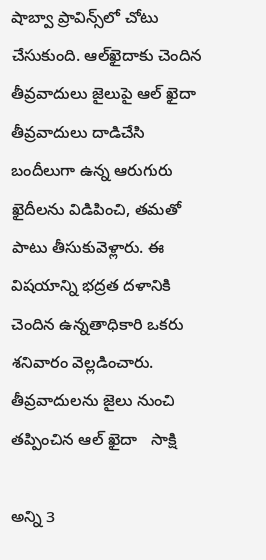షాబ్వా ప్రావిన్స్‌లో చోటు చేసుకుంది. ఆల్‌ఖైదాకు చెందిన తీవ్రవాదులు జైలుపై ఆల్ ఖైదా తీవ్రవాదులు దాడిచేసి బందీలుగా ఉన్న ఆరుగురు ఖైదీలను విడిపించి, తమతో పాటు తీసుకువెళ్లారు. ఈ విషయాన్ని భద్రత దళానికి చెందిన ఉన్నతాధికారి ఒకరు శనివారం వెల్లడించారు.
తీవ్రవాదులను జైలు నుంచి తప్పించిన ఆల్ ఖైదా   సాక్షి

అన్ని 3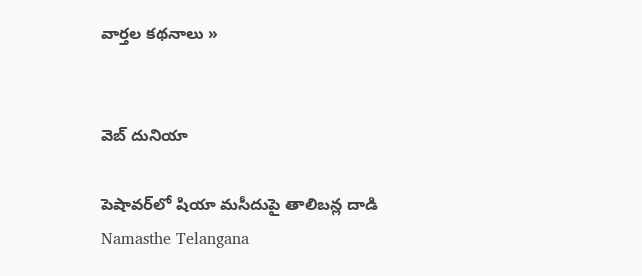వార్తల కథనాలు »


వెబ్ దునియా

పెషావర్‌లో షియా మసీదుపై తాలిబన్ల దాడి
Namasthe Telangana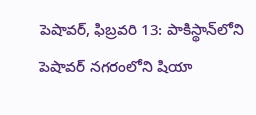పెషావర్, ఫిబ్రవరి 13: పాకిస్థాన్‌లోని పెషావర్ నగరంలోని షియా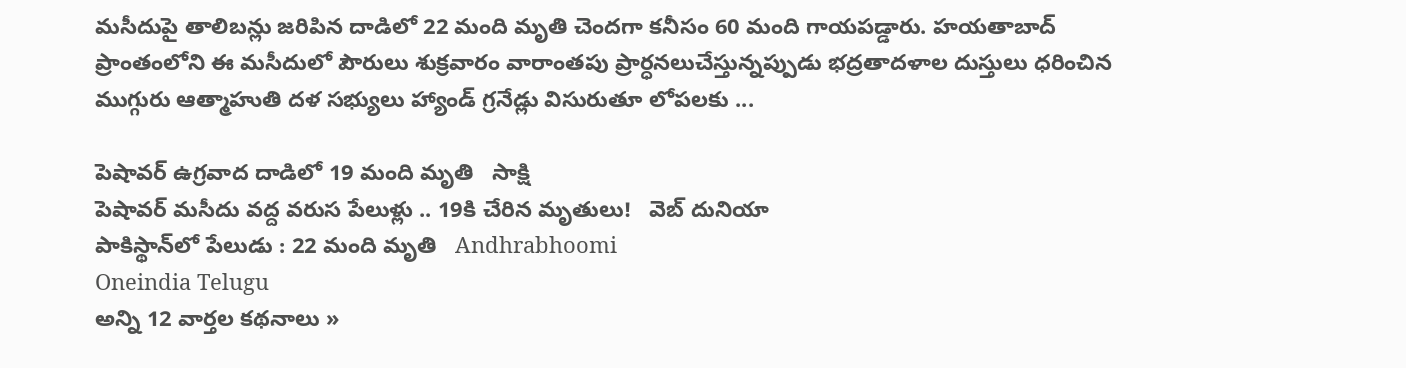మసీదుపై తాలిబన్లు జరిపిన దాడిలో 22 మంది మృతి చెందగా కనీసం 60 మంది గాయపడ్డారు. హయతాబాద్ ప్రాంతంలోని ఈ మసీదులో పౌరులు శుక్రవారం వారాంతపు ప్రార్ధనలుచేస్తున్నప్పుడు భద్రతాదళాల దుస్తులు ధరించిన ముగ్గురు ఆత్మాహుతి దళ సభ్యులు హ్యాండ్ గ్రనేడ్లు విసురుతూ లోపలకు ...

పెషావర్ ఉగ్రవాద దాడిలో 19 మంది మృతి   సాక్షి
పెషావర్ మసీదు వద్ద వరుస పేలుళ్లు .. 19కి చేరిన మృతులు!   వెబ్ దునియా
పాకిస్థాన్‌లో పేలుడు : 22 మంది మృతి   Andhrabhoomi
Oneindia Telugu
అన్ని 12 వార్తల కథనాలు »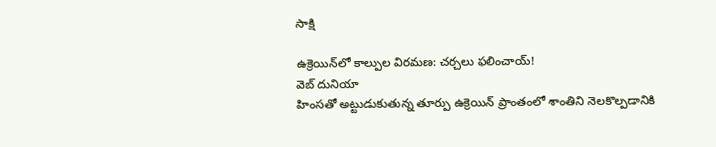సాక్షి

ఉక్రెయిన్‌లో కాల్పుల విరమణ: చర్చలు ఫలించాయ్!
వెబ్ దునియా
హింసతో అట్టుడుకుతున్న తూర్పు ఉక్రెయిన్ ప్రాంతంలో శాంతిని నెలకొల్పడానికి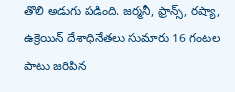తొలి అడుగు పడింది. జర్మనీ, ఫ్రాన్స్, రష్యా, ఉక్రెయిన్ దేశాధినేతలు సుమారు 16 గంటల పాటు జరిపిన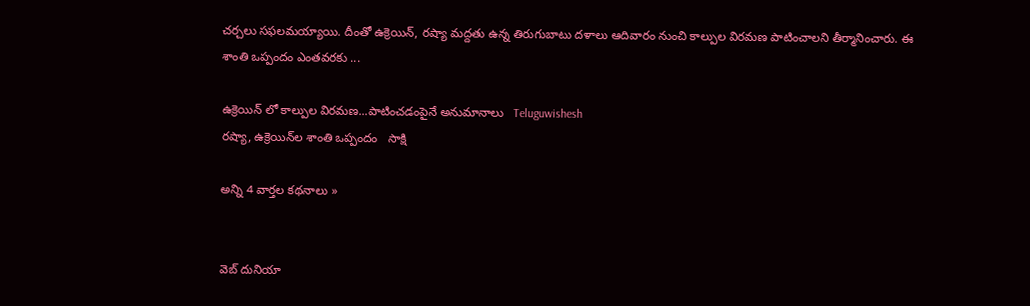చర్చలు సఫలమయ్యాయి. దీంతో ఉక్రెయిన్‌, రష్యా మద్దతు ఉన్న తిరుగుబాటు దళాలు ఆదివారం నుంచి కాల్పుల విరమణ పాటించాలని తీర్మానించారు. ఈ శాంతి ఒప్పందం ఎంతవరకు ...

ఉక్రెయిన్ లో కాల్పుల విరమణ...పాటించడంపైనే అనుమానాలు   Teluguwishesh
రష్యా, ఉక్రెయిన్‌ల శాంతి ఒప్పందం   సాక్షి

అన్ని 4 వార్తల కథనాలు »


వెబ్ దునియా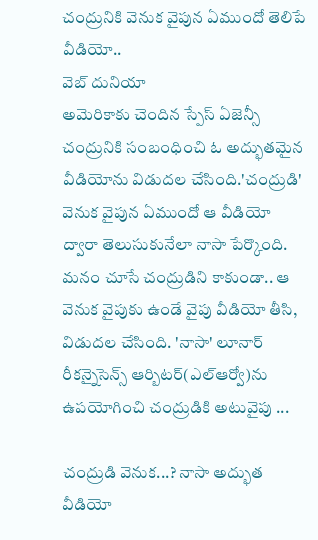చంద్రునికి వెనుక వైపున ఏముందో తెలిపే వీడియో..
వెబ్ దునియా
అమెరికాకు చెందిన స్పేస్ ఏజెన్సీ చంద్రునికి సంబంధించి ఓ అద్భుతమైన వీడియోను విడుదల చేసింది.'చంద్రుడి' వెనుక వైపున ఏముందో ఆ వీడియో ద్వారా తెలుసుకునేలా నాసా పేర్కొంది. మనం చూసే చంద్రుడిని కాకుండా.. ఆ వెనుక వైపుకు ఉండే వైపు వీడియో తీసి, విడుదల చేసింది. 'నాసా' లూనార్ రీకన్నైసెన్స్ ఆర్బిటర్(ఎల్ఆర్వో)ను ఉపయోగించి చంద్రుడికి అటువైపు ...

చంద్రుడి వెనుక...? నాసా అద్భుత వీడియో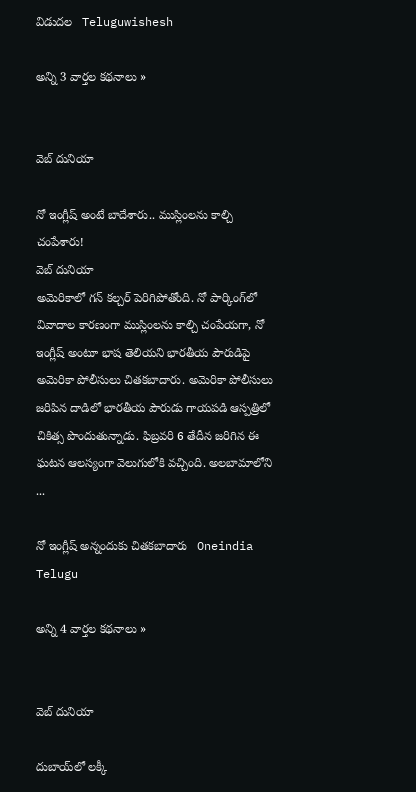విడుదల   Teluguwishesh

అన్ని 3 వార్తల కథనాలు »


వెబ్ దునియా

నో ఇంగ్లీష్ అంటే బాదేశారు.. ముస్లింలను కాల్చి చంపేశారు!
వెబ్ దునియా
అమెరికాలో గన్ కల్చర్ పెరిగిపోతోంది. నో పార్కింగ్‌లో వివాదాల కారణంగా ముస్లింలను కాల్చి చంపేయగా, నో ఇంగ్లీష్ అంటూ భాష తెలియని భారతీయ పౌరుడిపై అమెరికా పోలీసులు చితకబాదారు. అమెరికా పోలీసులు జరిపిన దాడిలో భారతీయ పౌరుడు గాయపడి ఆస్పత్రిలో చికిత్స పొందుతున్నాడు. ఫిబ్రవరి 6 తేదీన జరిగిన ఈ ఘటన ఆలస్యంగా వెలుగులోకి వచ్చింది. అలబామాలోని ...

నో ఇంగ్లీష్ అన్నందుకు చితకబాదారు   Oneindia Telugu

అన్ని 4 వార్తల కథనాలు »


వెబ్ దునియా

దుబాయ్‌లో లక్కీ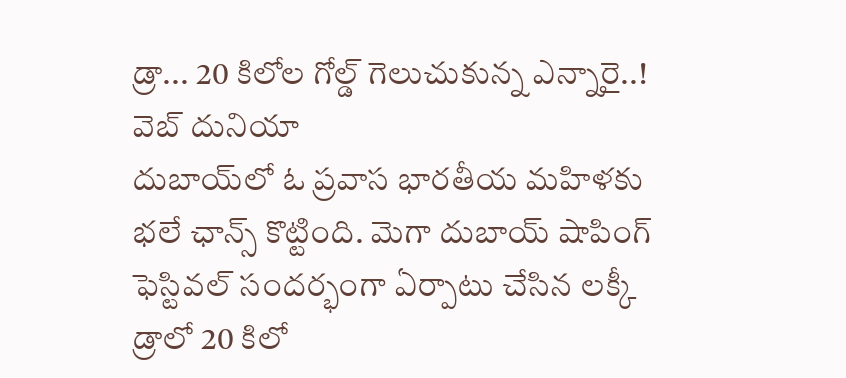డ్రా... 20 కిలోల గోల్డ్ గెలుచుకున్న ఎన్నారై..!
వెబ్ దునియా
దుబాయ్‌లో ఓ ప్రవాస భారతీయ మహిళకు భలే ఛాన్స్ కొట్టింది. మెగా దుబాయ్ షాపింగ్ ఫెస్టివల్‌ సందర్భంగా ‌ఏర్పాటు చేసిన లక్కీ డ్రాలో 20 కిలో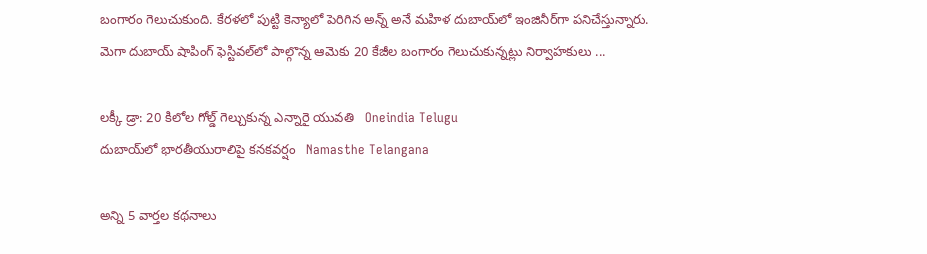బంగారం గెలుచుకుంది. కేరళలో పుట్టి కెన్యాలో పెరిగిన అన్న్ అనే మహిళ దుబాయ్‌లో ఇంజినీర్‌గా పనిచేస్తున్నారు. మెగా దుబాయ్ షాపింగ్ ఫెస్టివల్‌లో పాల్గొన్న ఆమెకు 20 కేజీల బంగారం గెలుచుకున్నట్లు నిర్వాహకులు ...

లక్కీ డ్రా: 20 కిలోల గోల్డ్ గెల్చుకున్న ఎన్నారై యువతి   Oneindia Telugu
దుబాయ్‌లో భారతీయురాలిపై కనకవర్షం   Namasthe Telangana

అన్ని 5 వార్తల కథనాలు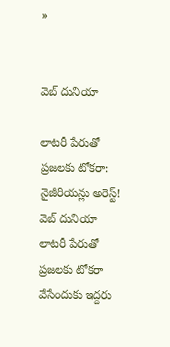»


వెబ్ దునియా

లాటరీ పేరుతో ప్రజలకు టోకరా: నైజీరియన్లు అరెస్ట్!
వెబ్ దునియా
లాటరీ పేరుతో ప్రజలకు టోకరా వేసేందుకు ఇద్దరు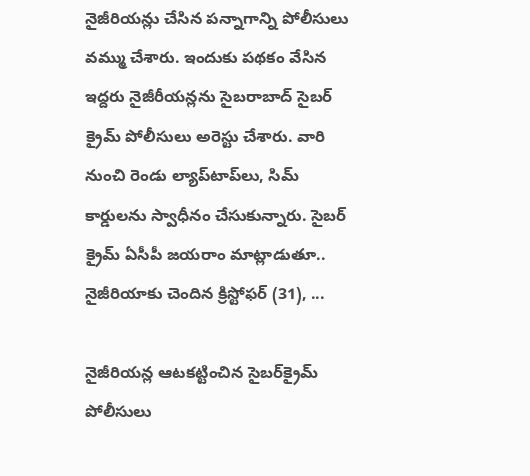నైజీరియన్లు చేసిన పన్నాగాన్ని పోలీసులు వమ్ము చేశారు. ఇందుకు పథకం వేసిన ఇద్దరు నైజీరీయన్లను సైబరాబాద్ సైబర్ క్రైమ్ పోలీసులు అరెస్టు చేశారు. వారి నుంచి రెండు ల్యాప్‌టాప్‌లు, సిమ్ కార్డులను స్వాధీనం చేసుకున్నారు. సైబర్ క్రైమ్ ఏసీపీ జయరాం మాట్లాడుతూ.. నైజీరియాకు చెందిన క్రిస్టోఫర్ (31), ...

నైజీరియన్ల ఆటకట్టించిన సైబర్‌క్రైమ్ పోలీసులు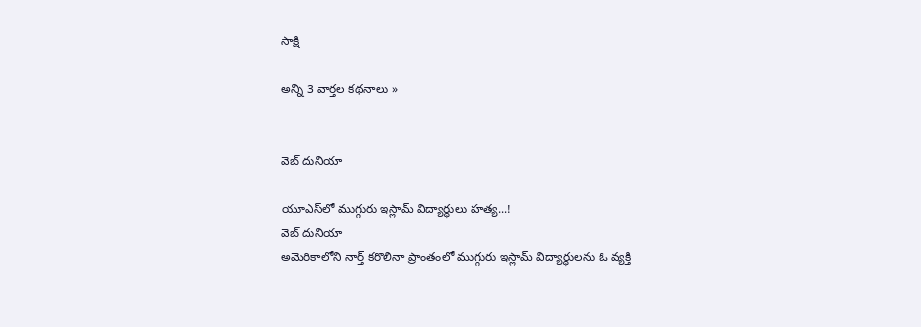సాక్షి

అన్ని 3 వార్తల కథనాలు »


వెబ్ దునియా

యూఎస్‌లో ముగ్గురు ఇస్లామ్ విద్యార్థులు హత్య...!
వెబ్ దునియా
అమెరికాలోని నార్త్ కరొలినా ప్రాంతంలో ముగ్గురు ఇస్లామ్ విద్యార్థులను ఓ వ్యక్తి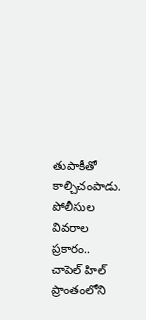తుపాకీతో కాల్చిచంపాడు. పోలీసుల వివరాల ప్రకారం.. చాపెల్ హిల్ ప్రాంతంలోని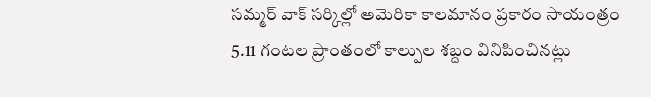సమ్మర్ వాక్ సర్కిల్లో అమెరికా కాలమానం ప్రకారం సాయంత్రం 5.11 గంటల ప్రాంతంలో కాల్పుల శబ్దం వినిపించినట్లు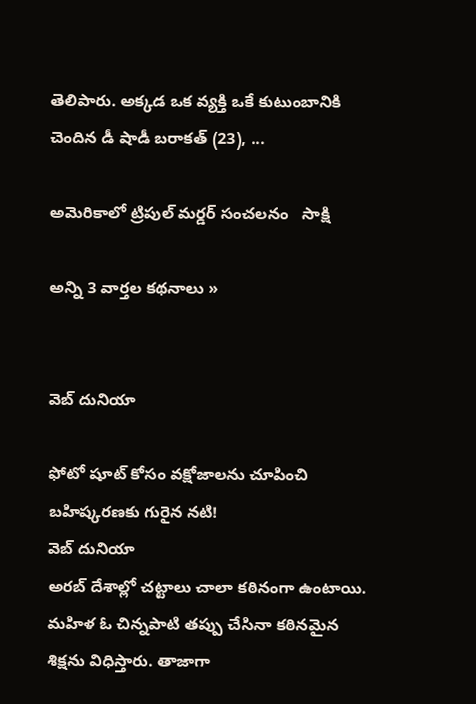తెలిపారు. అక్కడ ఒక వ్యక్తి ఒకే కుటుంబానికి చెందిన డీ షాడీ బరాకత్ (23), ...

అమెరికాలో ట్రిపుల్ మర్డర్ సంచలనం   సాక్షి

అన్ని 3 వార్తల కథనాలు »


వెబ్ దునియా

ఫోటో షూట్ కోసం వక్షోజాలను చూపించి బహిష్కరణకు గురైన నటి!
వెబ్ దునియా
అరబ్ దేశాల్లో చట్టాలు చాలా కఠినంగా ఉంటాయి. మహిళ ఓ చిన్నపాటి తప్పు చేసినా కఠినమైన శిక్షను విధిస్తారు. తాజాగా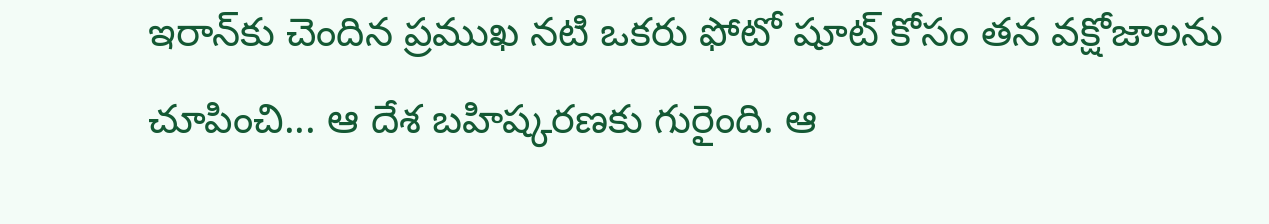ఇరాన్‌కు చెందిన ప్రముఖ నటి ఒకరు ఫోటో షూట్ కోసం తన వక్షోజాలను చూపించి... ఆ దేశ బహిష్కరణకు గురైంది. ఆ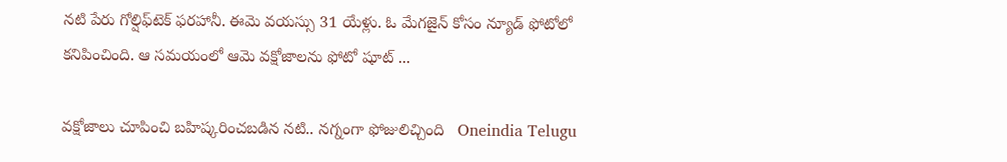నటి పేరు గోల్షిఫ్‌టెక్ ఫరహానీ. ఈమె వయస్సు 31 యేళ్లు. ఓ మేగజైన్ కోసం న్యూడ్ ఫోటోలో కనిపించింది. ఆ సమయంలో ఆమె వక్షోజాలను ఫోటో షూట్ ...

వక్షోజాలు చూపించి బహిష్కరించబడిన నటి.. నగ్నంగా ఫోజులిచ్చింది   Oneindia Telugu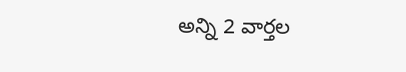అన్ని 2 వార్తల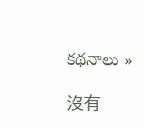కథనాలు »

沒有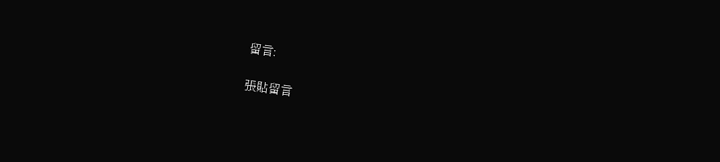留言:

張貼留言